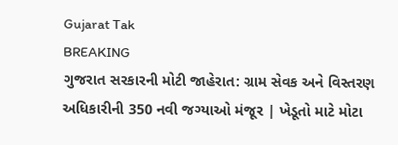Gujarat Tak
BREAKING
ગુજરાત સરકારની મોટી જાહેરાત: ગ્રામ સેવક અને વિસ્તરણ અધિકારીની 350 નવી જગ્યાઓ મંજૂર | ખેડૂતો માટે મોટા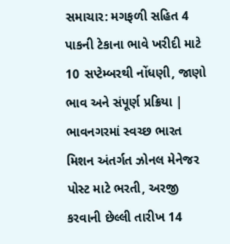સમાચાર: મગફળી સહિત 4 પાકની ટેકાના ભાવે ખરીદી માટે 10 સપ્ટેમ્બરથી નોંધણી, જાણો ભાવ અને સંપૂર્ણ પ્રક્રિયા | ભાવનગરમાં સ્વચ્છ ભારત મિશન અંતર્ગત ઝોનલ મેનેજર પોસ્ટ માટે ભરતી, અરજી કરવાની છેલ્લી તારીખ 14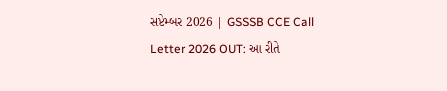સપ્ટેમ્બર 2026 | GSSSB CCE Call Letter 2026 OUT: આ રીતે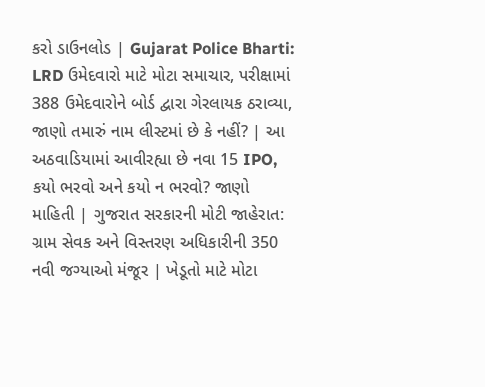કરો ડાઉનલોડ | Gujarat Police Bharti: LRD ઉમેદવારો માટે મોટા સમાચાર, પરીક્ષામાં 388 ઉમેદવારોને બોર્ડ દ્વારા ગેરલાયક ઠરાવ્યા, જાણો તમારું નામ લીસ્ટમાં છે કે નહીં? | આ અઠવાડિયામાં આવીરહ્યા છે નવા 15 IPO, કયો ભરવો અને કયો ન ભરવો? જાણો માહિતી | ગુજરાત સરકારની મોટી જાહેરાત: ગ્રામ સેવક અને વિસ્તરણ અધિકારીની 350 નવી જગ્યાઓ મંજૂર | ખેડૂતો માટે મોટા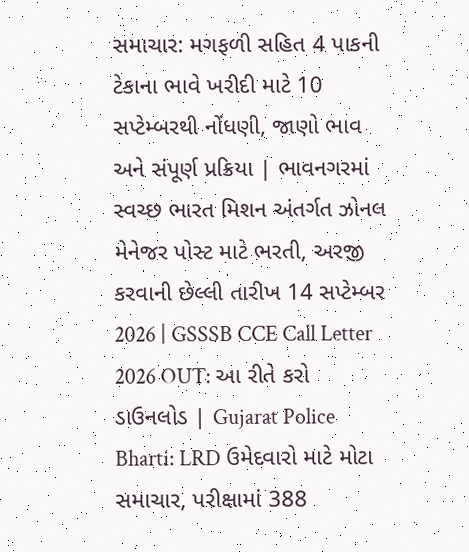સમાચાર: મગફળી સહિત 4 પાકની ટેકાના ભાવે ખરીદી માટે 10 સપ્ટેમ્બરથી નોંધણી, જાણો ભાવ અને સંપૂર્ણ પ્રક્રિયા | ભાવનગરમાં સ્વચ્છ ભારત મિશન અંતર્ગત ઝોનલ મેનેજર પોસ્ટ માટે ભરતી, અરજી કરવાની છેલ્લી તારીખ 14 સપ્ટેમ્બર 2026 | GSSSB CCE Call Letter 2026 OUT: આ રીતે કરો ડાઉનલોડ | Gujarat Police Bharti: LRD ઉમેદવારો માટે મોટા સમાચાર, પરીક્ષામાં 388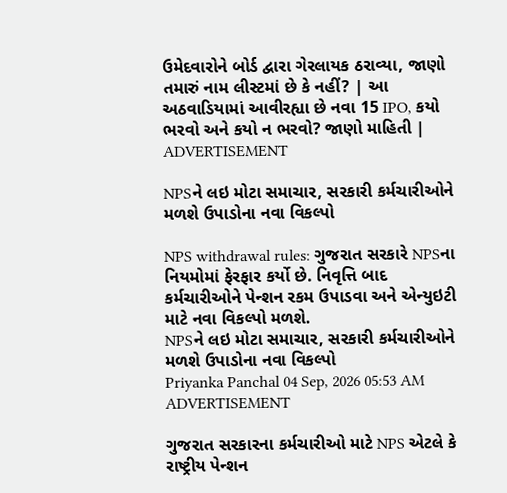ઉમેદવારોને બોર્ડ દ્વારા ગેરલાયક ઠરાવ્યા, જાણો તમારું નામ લીસ્ટમાં છે કે નહીં? | આ અઠવાડિયામાં આવીરહ્યા છે નવા 15 IPO, કયો ભરવો અને કયો ન ભરવો? જાણો માહિતી |
ADVERTISEMENT

NPSને લઇ મોટા સમાચાર, સરકારી કર્મચારીઓને મળશે ઉપાડોના નવા વિકલ્પો

NPS withdrawal rules: ગુજરાત સરકારે NPSના નિયમોમાં ફેરફાર કર્યો છે. નિવૃત્તિ બાદ કર્મચારીઓને પેન્શન રકમ ઉપાડવા અને એન્યુઇટી માટે નવા વિકલ્પો મળશે.
NPSને લઇ મોટા સમાચાર, સરકારી કર્મચારીઓને મળશે ઉપાડોના નવા વિકલ્પો
Priyanka Panchal 04 Sep, 2026 05:53 AM
ADVERTISEMENT

ગુજરાત સરકારના કર્મચારીઓ માટે NPS એટલે કે રાષ્ટ્રીય પેન્શન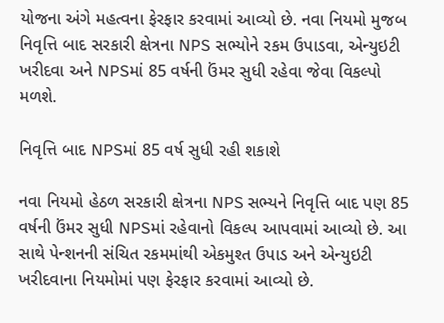યોજના અંગે મહત્વના ફેરફાર કરવામાં આવ્યો છે. નવા નિયમો મુજબ નિવૃત્તિ બાદ સરકારી ક્ષેત્રના NPS સભ્યોને રકમ ઉપાડવા, એન્યુઇટી ખરીદવા અને NPSમાં 85 વર્ષની ઉંમર સુધી રહેવા જેવા વિકલ્પો મળશે.

નિવૃત્તિ બાદ NPSમાં 85 વર્ષ સુધી રહી શકાશે

નવા નિયમો હેઠળ સરકારી ક્ષેત્રના NPS સભ્યને નિવૃત્તિ બાદ પણ 85 વર્ષની ઉંમર સુધી NPSમાં રહેવાનો વિકલ્પ આપવામાં આવ્યો છે. આ સાથે પેન્શનની સંચિત રકમમાંથી એકમુશ્ત ઉપાડ અને એન્યુઇટી ખરીદવાના નિયમોમાં પણ ફેરફાર કરવામાં આવ્યો છે.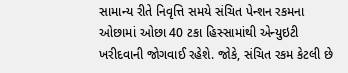સામાન્ય રીતે નિવૃત્તિ સમયે સંચિત પેન્શન રકમના ઓછામાં ઓછા 40 ટકા હિસ્સામાંથી એન્યુઇટી ખરીદવાની જોગવાઈ રહેશે. જોકે, સંચિત રકમ કેટલી છે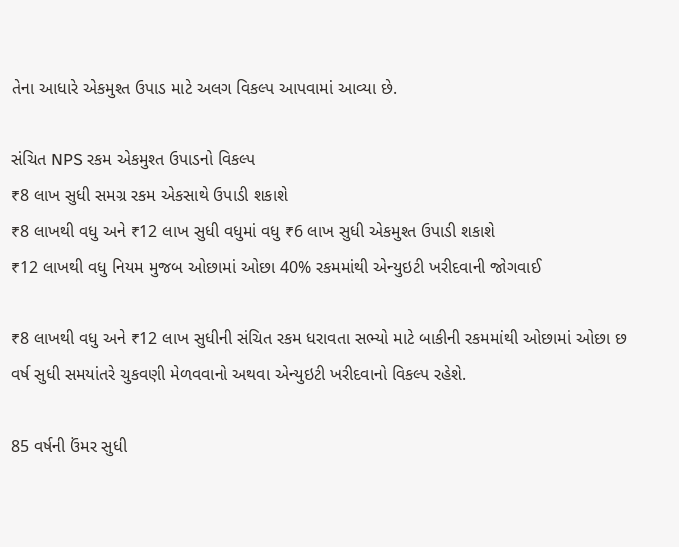તેના આધારે એકમુશ્ત ઉપાડ માટે અલગ વિકલ્પ આપવામાં આવ્યા છે.

સંચિત NPS રકમ એકમુશ્ત ઉપાડનો વિકલ્પ
₹8 લાખ સુધી સમગ્ર રકમ એકસાથે ઉપાડી શકાશે
₹8 લાખથી વધુ અને ₹12 લાખ સુધી વધુમાં વધુ ₹6 લાખ સુધી એકમુશ્ત ઉપાડી શકાશે
₹12 લાખથી વધુ નિયમ મુજબ ઓછામાં ઓછા 40% રકમમાંથી એન્યુઇટી ખરીદવાની જોગવાઈ

₹8 લાખથી વધુ અને ₹12 લાખ સુધીની સંચિત રકમ ધરાવતા સભ્યો માટે બાકીની રકમમાંથી ઓછામાં ઓછા છ વર્ષ સુધી સમયાંતરે ચુકવણી મેળવવાનો અથવા એન્યુઇટી ખરીદવાનો વિકલ્પ રહેશે.

85 વર્ષની ઉંમર સુધી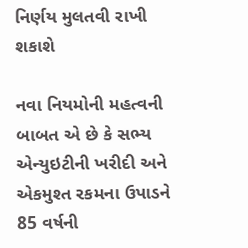નિર્ણય મુલતવી રાખી શકાશે

નવા નિયમોની મહત્વની બાબત એ છે કે સભ્ય એન્યુઇટીની ખરીદી અને એકમુશ્ત રકમના ઉપાડને 85 વર્ષની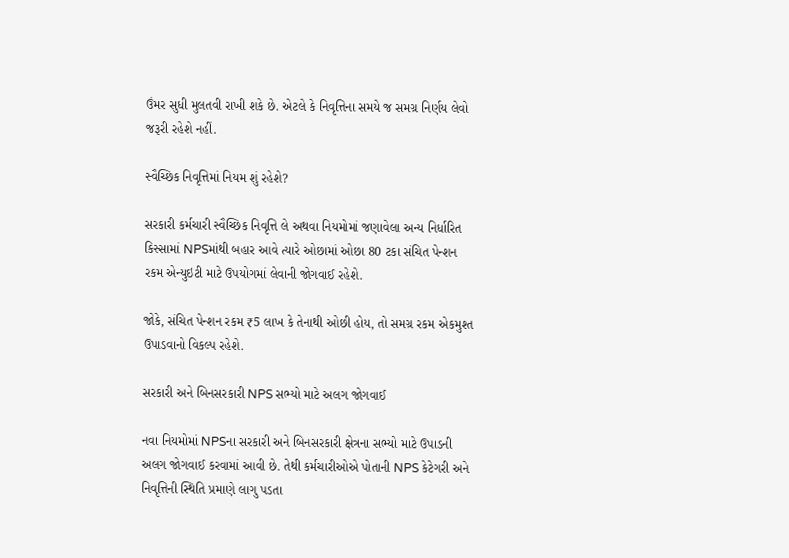ઉંમર સુધી મુલતવી રાખી શકે છે. એટલે કે નિવૃત્તિના સમયે જ સમગ્ર નિર્ણય લેવો જરૂરી રહેશે નહીં.

સ્વૈચ્છિક નિવૃત્તિમાં નિયમ શું રહેશે?

સરકારી કર્મચારી સ્વૈચ્છિક નિવૃત્તિ લે અથવા નિયમોમાં જણાવેલા અન્ય નિર્ધારિત કિસ્સામાં NPSમાંથી બહાર આવે ત્યારે ઓછામાં ઓછા 80 ટકા સંચિત પેન્શન રકમ એન્યુઇટી માટે ઉપયોગમાં લેવાની જોગવાઈ રહેશે.

જોકે, સંચિત પેન્શન રકમ ₹5 લાખ કે તેનાથી ઓછી હોય, તો સમગ્ર રકમ એકમુશ્ત ઉપાડવાનો વિકલ્પ રહેશે.

સરકારી અને બિનસરકારી NPS સભ્યો માટે અલગ જોગવાઈ

નવા નિયમોમાં NPSના સરકારી અને બિનસરકારી ક્ષેત્રના સભ્યો માટે ઉપાડની અલગ જોગવાઈ કરવામાં આવી છે. તેથી કર્મચારીઓએ પોતાની NPS કેટેગરી અને નિવૃત્તિની સ્થિતિ પ્રમાણે લાગુ પડતા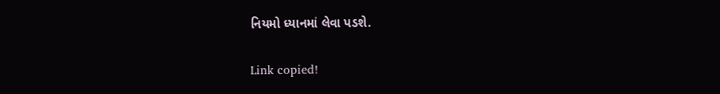નિયમો ધ્યાનમાં લેવા પડશે.

Link copied!